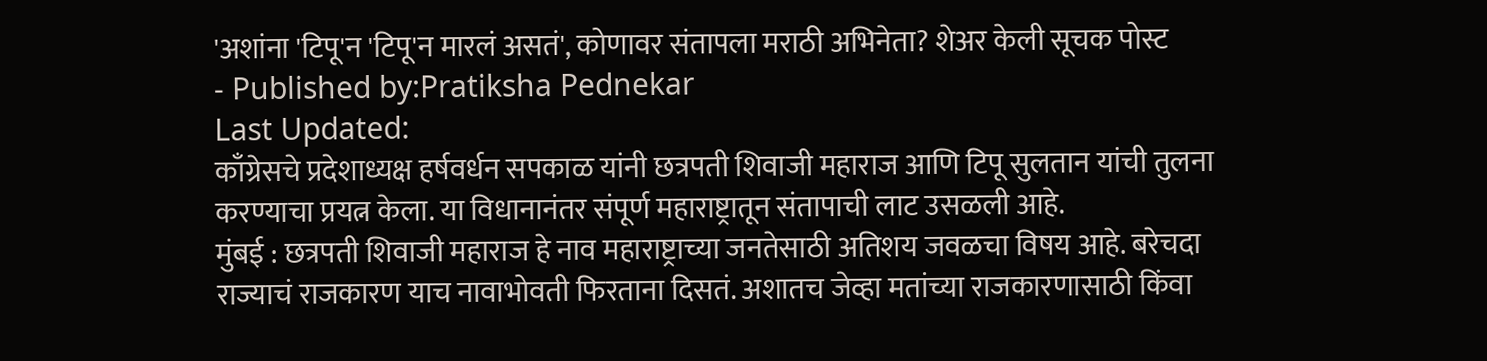'अशांना 'टिपू'न 'टिपू'न मारलं असतं', कोणावर संतापला मराठी अभिनेता? शेअर केली सूचक पोस्ट
- Published by:Pratiksha Pednekar
Last Updated:
काँग्रेसचे प्रदेशाध्यक्ष हर्षवर्धन सपकाळ यांनी छत्रपती शिवाजी महाराज आणि टिपू सुलतान यांची तुलना करण्याचा प्रयत्न केला. या विधानानंतर संपूर्ण महाराष्ट्रातून संतापाची लाट उसळली आहे.
मुंबई : छत्रपती शिवाजी महाराज हे नाव महाराष्ट्राच्या जनतेसाठी अतिशय जवळचा विषय आहे. बरेचदा राज्याचं राजकारण याच नावाभोवती फिरताना दिसतं. अशातच जेव्हा मतांच्या राजकारणासाठी किंवा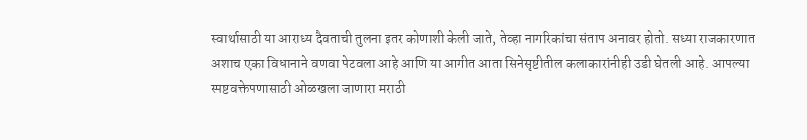स्वार्थासाठी या आराध्य दैवताची तुलना इतर कोणाशी केली जाते, तेव्हा नागरिकांचा संताप अनावर होतो. सध्या राजकारणात अशाच एका विधानाने वणवा पेटवला आहे आणि या आगीत आता सिनेसृष्टीतील कलाकारांनीही उडी घेतली आहे. आपल्या स्पष्टवक्तेपणासाठी ओळखला जाणारा मराठी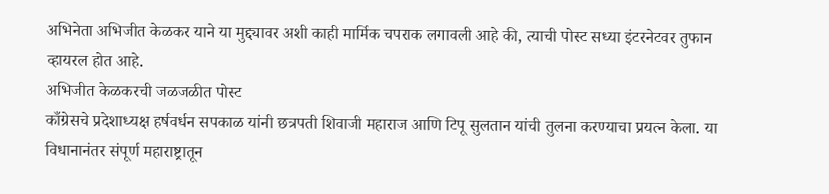अभिनेता अभिजीत केळकर याने या मुद्द्यावर अशी काही मार्मिक चपराक लगावली आहे की, त्याची पोस्ट सध्या इंटरनेटवर तुफान व्हायरल होत आहे.
अभिजीत केळकरची जळजळीत पोस्ट
काँग्रेसचे प्रदेशाध्यक्ष हर्षवर्धन सपकाळ यांनी छत्रपती शिवाजी महाराज आणि टिपू सुलतान यांची तुलना करण्याचा प्रयत्न केला. या विधानानंतर संपूर्ण महाराष्ट्रातून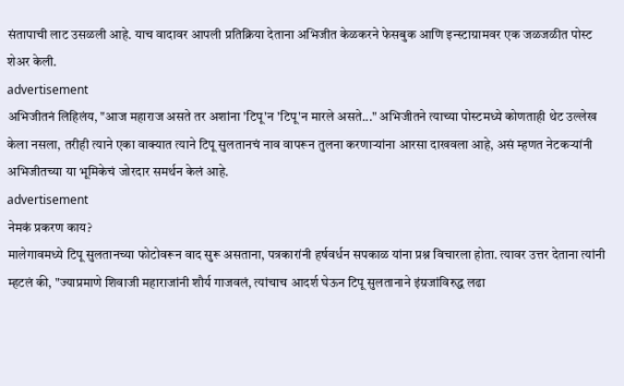संतापाची लाट उसळली आहे. याच वादावर आपली प्रतिक्रिया देताना अभिजीत केळकरने फेसबुक आणि इन्स्टाग्रामवर एक जळजळीत पोस्ट शेअर केली.
advertisement
अभिजीतनं लिहिलंय, "आज महाराज असते तर अशांना 'टिपू'न 'टिपू'न मारले असते..." अभिजीतने त्याच्या पोस्टमध्ये कोणताही थेट उल्लेख केला नसला, तरीही त्याने एका वाक्यात त्याने टिपू सुलतानचं नाव वापरून तुलना करणाऱ्यांना आरसा दाखवला आहे, असं म्हणत नेटकऱ्यांनी अभिजीतच्या या भूमिकेचं जोरदार समर्थन केलं आहे.
advertisement
नेमकं प्रकरण काय?
मालेगावमध्ये टिपू सुलतानच्या फोटोवरून वाद सुरू असताना, पत्रकारांनी हर्षवर्धन सपकाळ यांना प्रश्न विचारला होता. त्यावर उत्तर देताना त्यांनी म्हटलं की, "ज्याप्रमाणे शिवाजी महाराजांनी शौर्य गाजवलं, त्यांचाच आदर्श घेऊन टिपू सुलतानाने इंग्रजांविरुद्ध लढा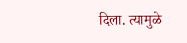दिला. त्यामुळे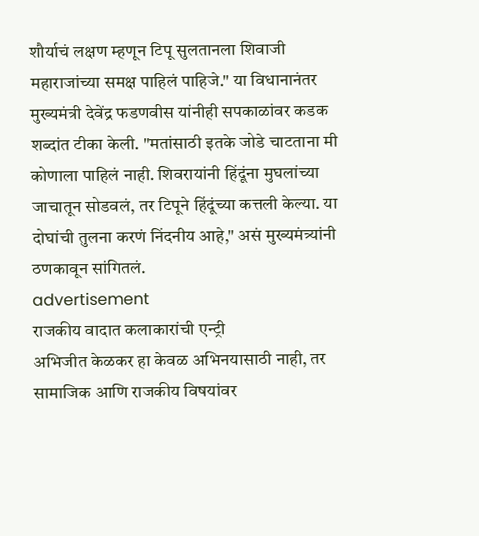शौर्याचं लक्षण म्हणून टिपू सुलतानला शिवाजी महाराजांच्या समक्ष पाहिलं पाहिजे." या विधानानंतर मुख्यमंत्री देवेंद्र फडणवीस यांनीही सपकाळांवर कडक शब्दांत टीका केली. "मतांसाठी इतके जोडे चाटताना मी कोणाला पाहिलं नाही. शिवरायांनी हिंदूंना मुघलांच्या जाचातून सोडवलं, तर टिपूने हिंदूंच्या कत्तली केल्या. या दोघांची तुलना करणं निंदनीय आहे," असं मुख्यमंत्र्यांनी ठणकावून सांगितलं.
advertisement
राजकीय वादात कलाकारांची एन्ट्री
अभिजीत केळकर हा केवळ अभिनयासाठी नाही, तर सामाजिक आणि राजकीय विषयांवर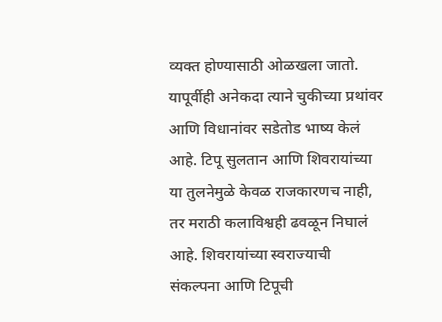व्यक्त होण्यासाठी ओळखला जातो. यापूर्वीही अनेकदा त्याने चुकीच्या प्रथांवर आणि विधानांवर सडेतोड भाष्य केलं आहे. टिपू सुलतान आणि शिवरायांच्या या तुलनेमुळे केवळ राजकारणच नाही, तर मराठी कलाविश्वही ढवळून निघालं आहे. शिवरायांच्या स्वराज्याची संकल्पना आणि टिपूची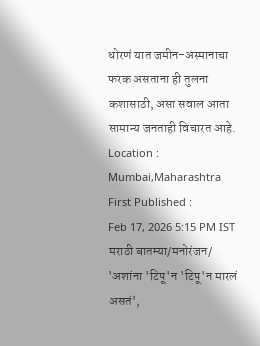धोरणं यात जमीन-अस्मानाचा फरक असताना ही तुलना कशासाठी, असा सवाल आता सामान्य जनताही विचारत आहे.
Location :
Mumbai,Maharashtra
First Published :
Feb 17, 2026 5:15 PM IST
मराठी बातम्या/मनोरंजन/
'अशांना 'टिपू'न 'टिपू'न मारलं असतं',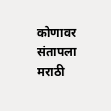कोणावर संतापला मराठी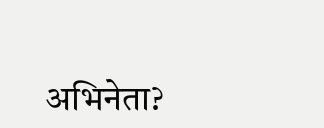अभिनेता?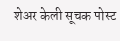शेअर केली सूचक पोस्ट